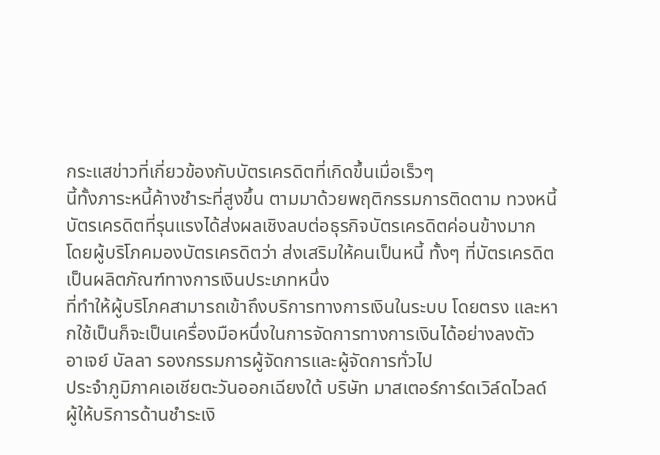กระแสข่าวที่เกี่ยวข้องกับบัตรเครดิตที่เกิดขึ้นเมื่อเร็วๆ
นี้ทั้งภาระหนี้ค้างชำระที่สูงขึ้น ตามมาด้วยพฤติกรรมการติดตาม ทวงหนี้บัตรเครดิตที่รุนแรงได้ส่งผลเชิงลบต่อธุรกิจบัตรเครดิตค่อนข้างมาก
โดยผู้บริโภคมองบัตรเครดิตว่า ส่งเสริมให้คนเป็นหนี้ ทั้งๆ ที่บัตรเครดิตเป็นผลิตภัณฑ์ทางการเงินประเภทหนึ่ง
ที่ทำให้ผู้บริโภคสามารถเข้าถึงบริการทางการเงินในระบบ โดยตรง และหากใช้เป็นก็จะเป็นเครื่องมือหนึ่งในการจัดการทางการเงินได้อย่างลงตัว
อาเจย์ บัลลา รองกรรมการผู้จัดการและผู้จัดการทั่วไป
ประจำภูมิภาคเอเชียตะวันออกเฉียงใต้ บริษัท มาสเตอร์การ์ดเวิล์ดไวลด์
ผู้ให้บริการด้านชำระเงิ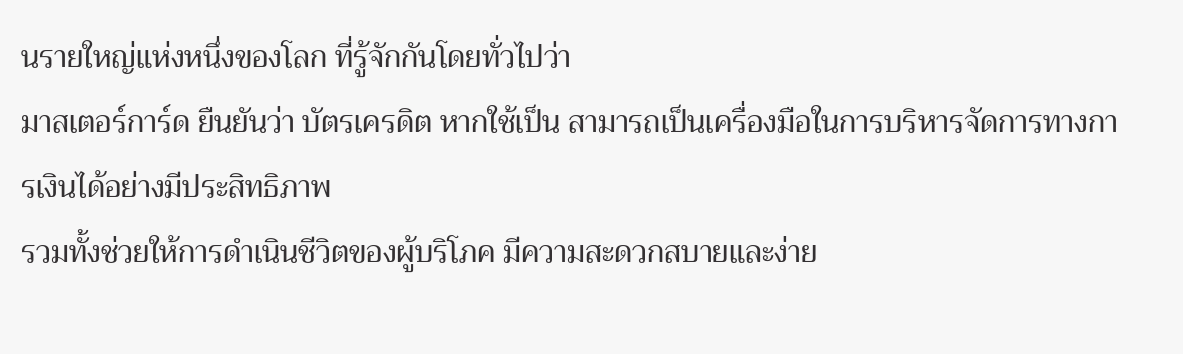นรายใหญ่แห่งหนึ่งของโลก ที่รู้จักกันโดยทั่วไปว่า
มาสเตอร์การ์ด ยืนยันว่า บัตรเครดิต หากใช้เป็น สามารถเป็นเครื่องมือในการบริหารจัดการทางการเงินได้อย่างมีประสิทธิภาพ
รวมทั้งช่วยให้การดำเนินชีวิตของผู้บริโภค มีความสะดวกสบายและง่าย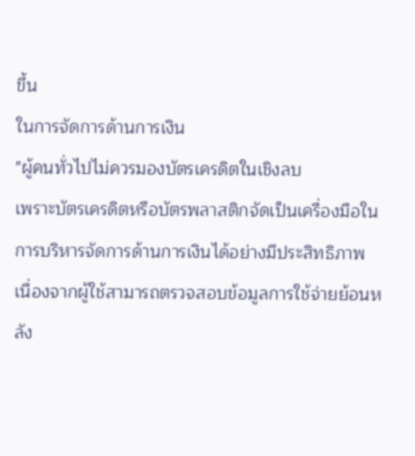ขึ้น
ในการจัดการด้านการเงิน
"ผู้คนทั่วไปไม่ควรมองบัตรเครดิตในเชิงลบ
เพราะบัตรเครดิตหรือบัตรพลาสติกจัดเป็นเครื่องมือในการบริหารจัดการด้านการเงินได้อย่างมีประสิทธิภาพ
เนื่องจากผู้ใช้สามารถตรวจสอบข้อมูลการใช้จ่ายย้อนหลัง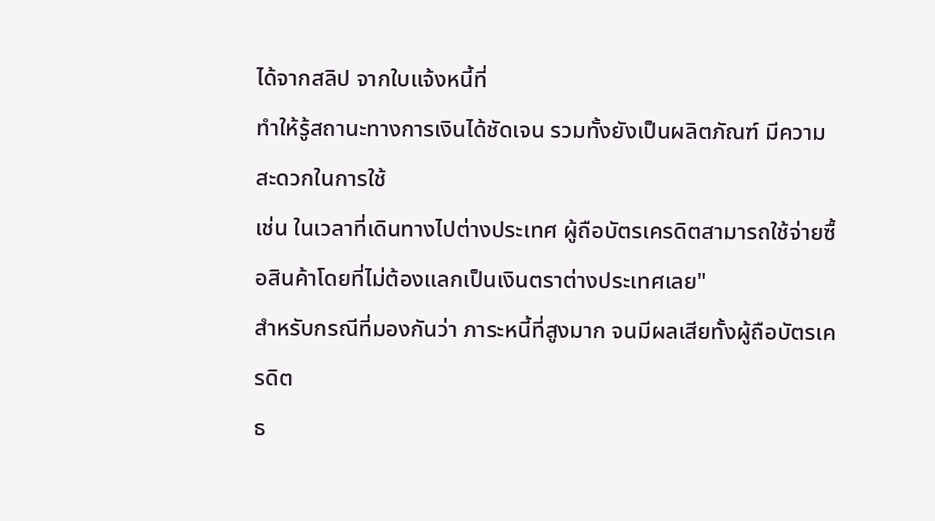ได้จากสลิป จากใบแจ้งหนี้ที่
ทำให้รู้สถานะทางการเงินได้ชัดเจน รวมทั้งยังเป็นผลิตภัณฑ์ มีความสะดวกในการใช้
เช่น ในเวลาที่เดินทางไปต่างประเทศ ผู้ถือบัตรเครดิตสามารถใช้จ่ายซื้อสินค้าโดยที่ไม่ต้องแลกเป็นเงินตราต่างประเทศเลย"
สำหรับกรณีที่มองกันว่า ภาระหนี้ที่สูงมาก จนมีผลเสียทั้งผู้ถือบัตรเครดิต
ธ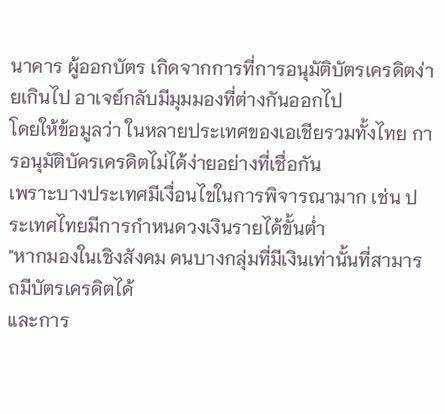นาคาร ผู้ออกบัตร เกิดจากการที่การอนุมัติบัตรเครดิตง่ายเกินไป อาเจย์กลับมีมุมมองที่ต่างกันออกไป
โดยให้ข้อมูลว่า ในหลายประเทศของเอเชียรวมทั้งไทย การอนุมัติบัครเครดิตไม่ได้ง่ายอย่างที่เชื่อกัน
เพราะบางประเทศมีเงื่อนไขในการพิจารณามาก เช่น ประเทศไทยมีการกำหนดวงเงินรายได้ขั้นต่ำ
"หากมองในเชิงสังคม คนบางกลุ่มที่มีเงินเท่านั้นที่สามารถมีบัตรเครดิตได้
และการ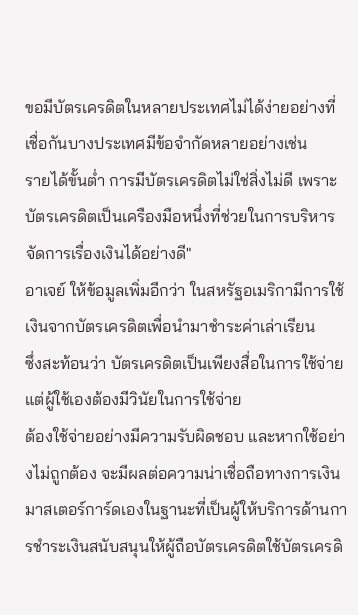ขอมีบัตรเครดิตในหลายประเทศไม่ได้ง่ายอย่างที่เชื่อกันบางประเทศมีข้อจำกัดหลายอย่างเช่น
รายได้ขั้นต่ำ การมีบัตรเครดิตไม่ใช่สิ่งไม่ดี เพราะบัตรเครดิตเป็นเครืองมือหนึ่งที่ช่วยในการบริหารจัดการเรื่องเงินได้อย่างดี"
อาเจย์ ให้ข้อมูลเพิ่มอีกว่า ในสหรัฐอเมริกามีการใช้เงินจากบัตรเครดิตเพื่อนำมาชำระค่าเล่าเรียน
ซึ่งสะท้อนว่า บัตรเครดิตเป็นเพียงสื่อในการใช้จ่าย แต่ผู้ใช้เองต้องมีวินัยในการใช้จ่าย
ต้องใช้จ่ายอย่างมีความรับผิดชอบ และหากใช้อย่างไม่ถูกต้อง จะมีผลต่อความน่าเชื่อถือทางการเงิน
มาสเตอร์การ์ดเองในฐานะที่เป็นผู้ให้บริการด้านการชำระเงินสนับสนุนให้ผู้ถือบัตรเครดิตใช้บัตรเครดิ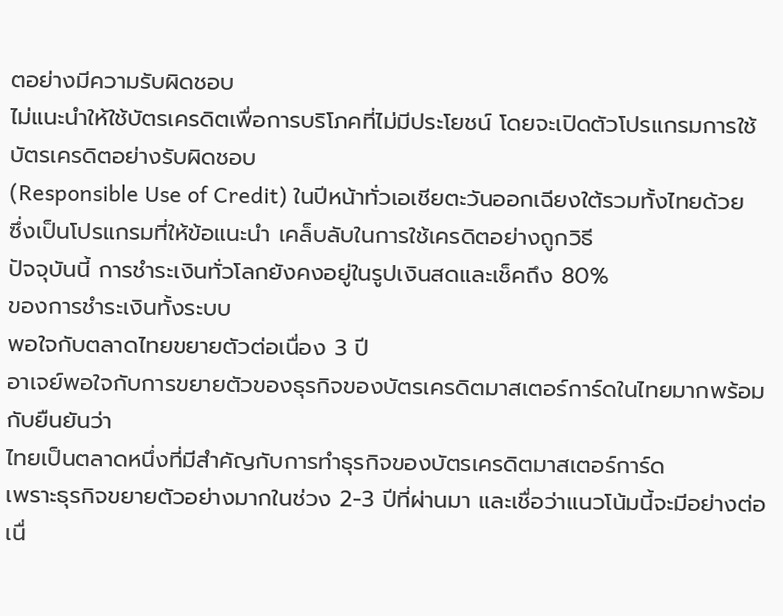ตอย่างมีความรับผิดชอบ
ไม่แนะนำให้ใช้บัตรเครดิตเพื่อการบริโภคที่ไม่มีประโยชน์ โดยจะเปิดตัวโปรแกรมการใช้บัตรเครดิตอย่างรับผิดชอบ
(Responsible Use of Credit) ในปีหน้าทั่วเอเชียตะวันออกเฉียงใต้รวมทั้งไทยด้วย
ซึ่งเป็นโปรแกรมที่ให้ข้อแนะนำ เคล็บลับในการใช้เครดิตอย่างถูกวิธี
ปัจจุบันนี้ การชำระเงินทั่วโลกยังคงอยู่ในรูปเงินสดและเช็คถึง 80%
ของการชำระเงินทั้งระบบ
พอใจกับตลาดไทยขยายตัวต่อเนื่อง 3 ปี
อาเจย์พอใจกับการขยายตัวของธุรกิจของบัตรเครดิตมาสเตอร์การ์ดในไทยมากพร้อมกับยืนยันว่า
ไทยเป็นตลาดหนึ่งที่มีสำคัญกับการทำธุรกิจของบัตรเครดิตมาสเตอร์การ์ด
เพราะธุรกิจขยายตัวอย่างมากในช่วง 2-3 ปีที่ผ่านมา และเชื่อว่าแนวโน้มนี้จะมีอย่างต่อเนื่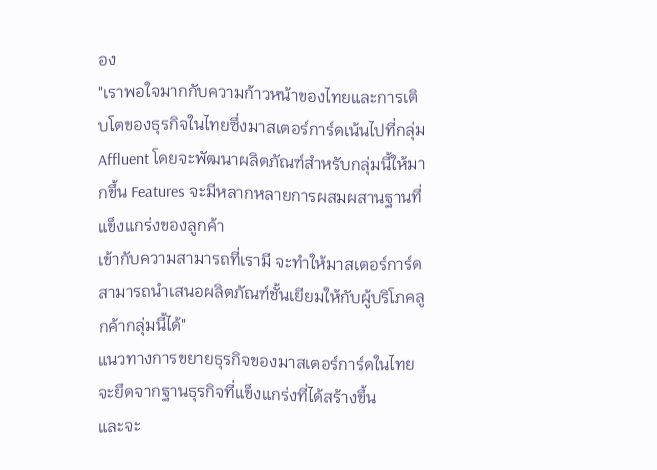อง
"เราพอใจมากกับความก้าวหน้าของไทยและการเติบโตของธุรกิจในไทยซึ่งมาสเตอร์การ์ดเน้นไปที่กลุ่ม
Affluent โดยจะพัฒนาผลิตภัณฑ์สำหรับกลุ่มนี้ให้มากขึ้น Features จะมีหลากหลายการผสมผสานฐานที่แข็งแกร่งของลูกค้า
เข้ากับความสามารถที่เรามี จะทำให้มาสเตอร์การ์ด สามารถนำเสนอผลิตภัณฑ์ชั้นเยียมให้กับผู้บริโภคลูกค้ากลุ่มนี้ได้"
แนวทางการขยายธุรกิจของมาสเตอร์การ์ดในไทยจะยึดจากฐานธุรกิจที่แข็งแกร่งที่ได้สร้างขึ้น
และจะ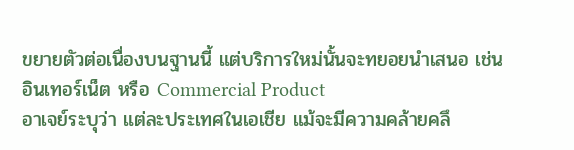ขยายตัวต่อเนื่องบนฐานนี้ แต่บริการใหม่นั้นจะทยอยนำเสนอ เช่น
อินเทอร์เน็ต หรือ Commercial Product
อาเจย์ระบุว่า แต่ละประเทศในเอเชีย แม้จะมีความคล้ายคลึ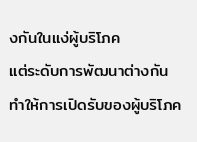งกันในแง่ผู้บริโภค
แต่ระดับการพัฒนาต่างกัน ทำให้การเปิดรับของผู้บริโภค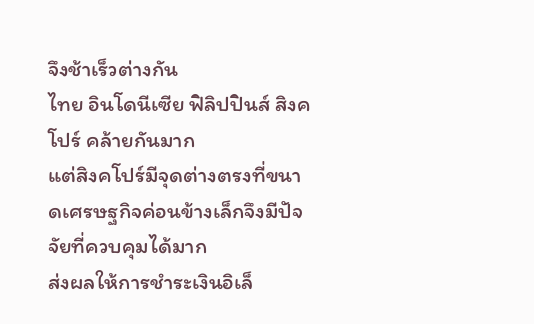จึงช้าเร็วต่างกัน
ไทย อินโดนีเซีย ฟิลิปปินส์ สิงคโปร์ คล้ายกันมาก
แต่สิงคโปร์มีจุดต่างตรงที่ขนาดเศรษฐกิจค่อนข้างเล็กจึงมีปัจจัยที่ควบคุมได้มาก
ส่งผลให้การชำระเงินอิเล็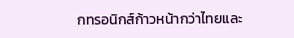กทรอนิกส์ก้าวหน้ากว่าไทยและ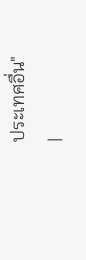ประเทศอื่น"
|